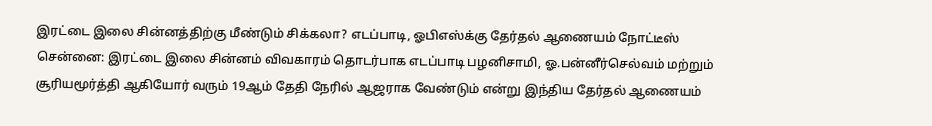இரட்டை இலை சின்னத்திற்கு மீண்டும் சிக்கலா? எடப்பாடி, ஓபிஎஸ்க்கு தேர்தல் ஆணையம் நோட்டீஸ்
சென்னை: இரட்டை இலை சின்னம் விவகாரம் தொடர்பாக எடப்பாடி பழனிசாமி, ஓ.பன்னீர்செல்வம் மற்றும் சூரியமூர்த்தி ஆகியோர் வரும் 19ஆம் தேதி நேரில் ஆஜராக வேண்டும் என்று இந்திய தேர்தல் ஆணையம்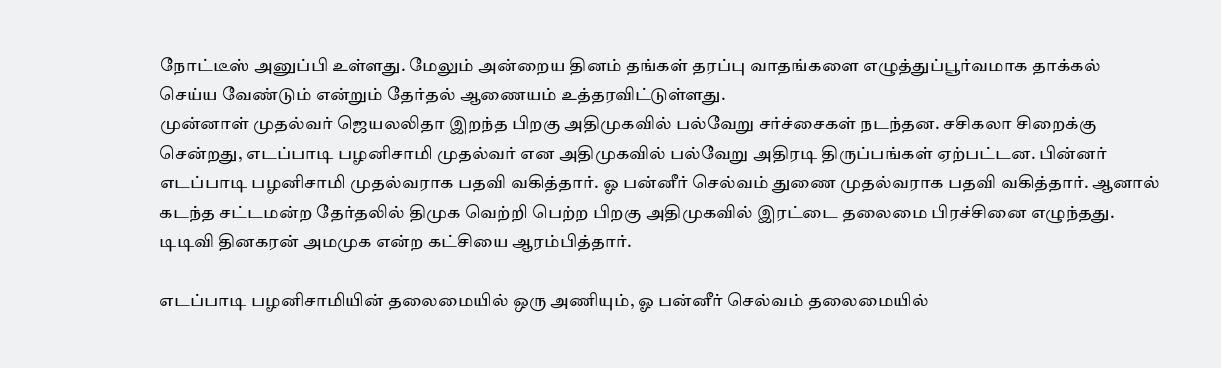நோட்டீஸ் அனுப்பி உள்ளது. மேலும் அன்றைய தினம் தங்கள் தரப்பு வாதங்களை எழுத்துப்பூர்வமாக தாக்கல் செய்ய வேண்டும் என்றும் தேர்தல் ஆணையம் உத்தரவிட்டுள்ளது.
முன்னாள் முதல்வர் ஜெயலலிதா இறந்த பிறகு அதிமுகவில் பல்வேறு சர்ச்சைகள் நடந்தன. சசிகலா சிறைக்கு சென்றது, எடப்பாடி பழனிசாமி முதல்வர் என அதிமுகவில் பல்வேறு அதிரடி திருப்பங்கள் ஏற்பட்டன. பின்னர் எடப்பாடி பழனிசாமி முதல்வராக பதவி வகித்தார். ஓ பன்னீர் செல்வம் துணை முதல்வராக பதவி வகித்தார். ஆனால் கடந்த சட்டமன்ற தேர்தலில் திமுக வெற்றி பெற்ற பிறகு அதிமுகவில் இரட்டை தலைமை பிரச்சினை எழுந்தது. டிடிவி தினகரன் அமமுக என்ற கட்சியை ஆரம்பித்தார்.

எடப்பாடி பழனிசாமியின் தலைமையில் ஒரு அணியும், ஓ பன்னீர் செல்வம் தலைமையில்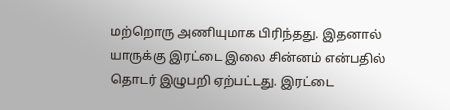மற்றொரு அணியுமாக பிரிந்தது. இதனால் யாருக்கு இரட்டை இலை சின்னம் என்பதில் தொடர் இழுபறி ஏற்பட்டது. இரட்டை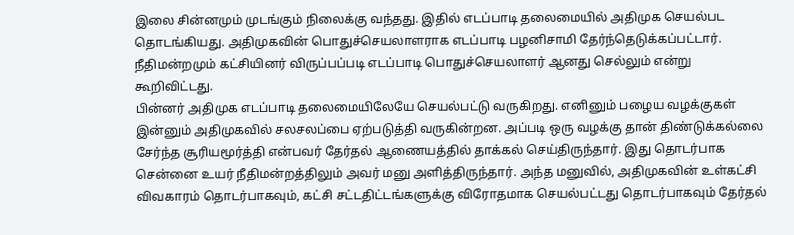இலை சின்னமும் முடங்கும் நிலைக்கு வந்தது. இதில் எடப்பாடி தலைமையில் அதிமுக செயல்பட தொடங்கியது. அதிமுகவின் பொதுச்செயலாளராக எடப்பாடி பழனிசாமி தேர்ந்தெடுக்கப்பட்டார். நீதிமன்றமும் கட்சியினர் விருப்பப்படி எடப்பாடி பொதுச்செயலாளர் ஆனது செல்லும் என்று கூறிவிட்டது.
பின்னர் அதிமுக எடப்பாடி தலைமையிலேயே செயல்பட்டு வருகிறது. எனினும் பழைய வழக்குகள் இன்னும் அதிமுகவில் சலசலப்பை ஏற்படுத்தி வருகின்றன. அப்படி ஒரு வழக்கு தான் திண்டுக்கல்லை சேர்ந்த சூரியமூர்த்தி என்பவர் தேர்தல் ஆணையத்தில் தாக்கல் செய்திருந்தார். இது தொடர்பாக சென்னை உயர் நீதிமன்றத்திலும் அவர் மனு அளித்திருந்தார். அந்த மனுவில், அதிமுகவின் உள்கட்சி விவகாரம் தொடர்பாகவும், கட்சி சட்டதிட்டங்களுக்கு விரோதமாக செயல்பட்டது தொடர்பாகவும் தேர்தல்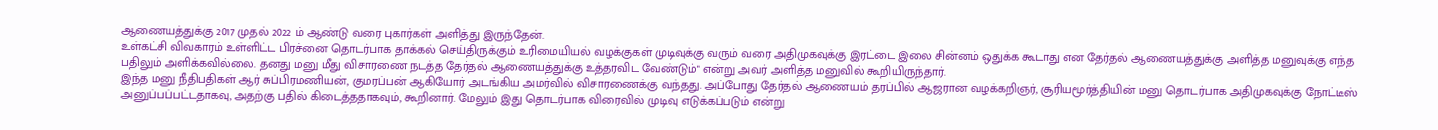ஆணையத்துக்கு 2017 முதல் 2022 ம் ஆண்டு வரை புகார்கள் அளித்து இருந்தேன்.
உள்கட்சி விவகாரம் உள்ளிட்ட பிரச்னை தொடர்பாக தாக்கல் செய்திருக்கும் உரிமையியல் வழக்குகள் முடிவுக்கு வரும் வரை அதிமுகவுக்கு இரட்டை இலை சின்னம் ஒதுக்க கூடாது என தேர்தல் ஆணையத்துக்கு அளித்த மனுவுக்கு எந்த பதிலும் அளிக்கவில்லை. தனது மனு மீது விசாரணை நடத்த தேர்தல் ஆணையத்துக்கு உத்தரவிட வேண்டும்" என்று அவர் அளித்த மனுவில் கூறியிருந்தார்.
இந்த மனு நீதிபதிகள் ஆர் சுப்பிரமணியன், குமரப்பன் ஆகியோர் அடங்கிய அமர்வில் விசாரணைக்கு வந்தது. அப்போது தேர்தல் ஆணையம் தரப்பில் ஆஜரான வழக்கறிஞர், சூரியமூர்த்தியின் மனு தொடர்பாக அதிமுகவுக்கு நோட்டீஸ் அனுப்பப்பட்டதாகவு, அதற்கு பதில் கிடைத்ததாகவும், கூறினார். மேலும் இது தொடர்பாக விரைவில் முடிவு எடுக்கப்படும் என்று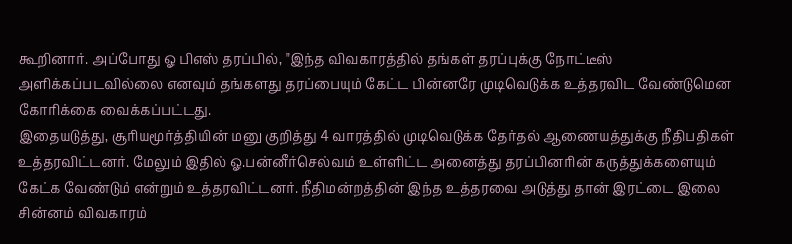கூறினார். அப்போது ஓ பிஎஸ் தரப்பில், "இந்த விவகாரத்தில் தங்கள் தரப்புக்கு நோட்டீஸ் அளிக்கப்படவில்லை எனவும் தங்களது தரப்பையும் கேட்ட பின்னரே முடிவெடுக்க உத்தரவிட வேண்டுமென கோரிக்கை வைக்கப்பட்டது.
இதையடுத்து, சூரியமூர்த்தியின் மனு குறித்து 4 வாரத்தில் முடிவெடுக்க தேர்தல் ஆணையத்துக்கு நீதிபதிகள் உத்தரவிட்டனர். மேலும் இதில் ஓ.பன்னீர்செல்வம் உள்ளிட்ட அனைத்து தரப்பினரின் கருத்துக்களையும் கேட்க வேண்டும் என்றும் உத்தரவிட்டனர். நீதிமன்றத்தின் இந்த உத்தரவை அடுத்து தான் இரட்டை இலை சின்னம் விவகாரம்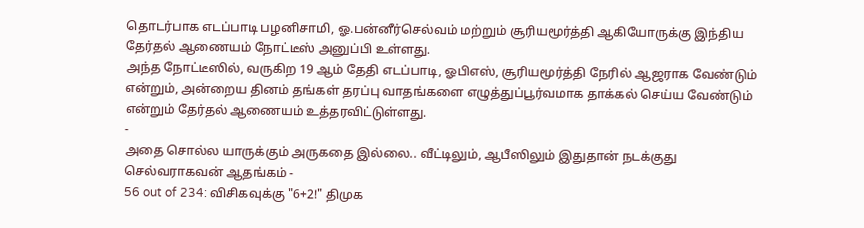தொடர்பாக எடப்பாடி பழனிசாமி, ஓ.பன்னீர்செல்வம் மற்றும் சூரியமூர்த்தி ஆகியோருக்கு இந்திய தேர்தல் ஆணையம் நோட்டீஸ் அனுப்பி உள்ளது.
அந்த நோட்டீஸில், வருகிற 19 ஆம் தேதி எடப்பாடி, ஓபிஎஸ், சூரியமூர்த்தி நேரில் ஆஜராக வேண்டும் என்றும், அன்றைய தினம் தங்கள் தரப்பு வாதங்களை எழுத்துப்பூர்வமாக தாக்கல் செய்ய வேண்டும் என்றும் தேர்தல் ஆணையம் உத்தரவிட்டுள்ளது.
-
அதை சொல்ல யாருக்கும் அருகதை இல்லை.. வீட்டிலும், ஆபீஸிலும் இதுதான் நடக்குது செல்வராகவன் ஆதங்கம் -
56 out of 234: விசிகவுக்கு "6+2!" திமுக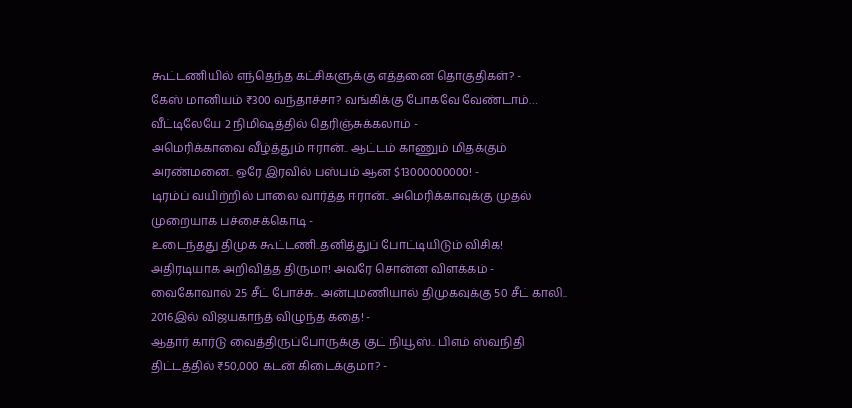கூட்டணியில் எந்தெந்த கட்சிகளுக்கு எத்தனை தொகுதிகள்? -
கேஸ் மானியம் ₹300 வந்தாச்சா? வங்கிக்கு போகவே வேண்டாம்… வீட்டிலேயே 2 நிமிஷத்தில் தெரிஞ்சுக்கலாம் -
அமெரிக்காவை வீழ்த்தும் ஈரான்.. ஆட்டம் காணும் மிதக்கும் அரண்மனை.. ஒரே இரவில் பஸ்பம் ஆன $13000000000! -
டிரம்ப் வயிற்றில் பாலை வார்த்த ஈரான்.. அமெரிக்காவுக்கு முதல் முறையாக பச்சைக்கொடி -
உடைந்தது திமுக கூட்டணி..தனித்துப் போட்டியிடும் விசிக! அதிரடியாக அறிவித்த திருமா! அவரே சொன்ன விளக்கம் -
வைகோவால் 25 சீட் போச்சு.. அன்புமணியால் திமுகவுக்கு 50 சீட் காலி.. 2016இல் விஜயகாந்த் விழுந்த கதை! -
ஆதார் கார்டு வைத்திருப்போருக்கு குட் நியூஸ்.. பிஎம் ஸ்வநிதி திட்டத்தில் ₹50,000 கடன் கிடைக்குமா? -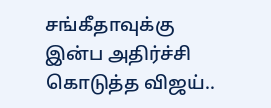சங்கீதாவுக்கு இன்ப அதிர்ச்சி கொடுத்த விஜய்..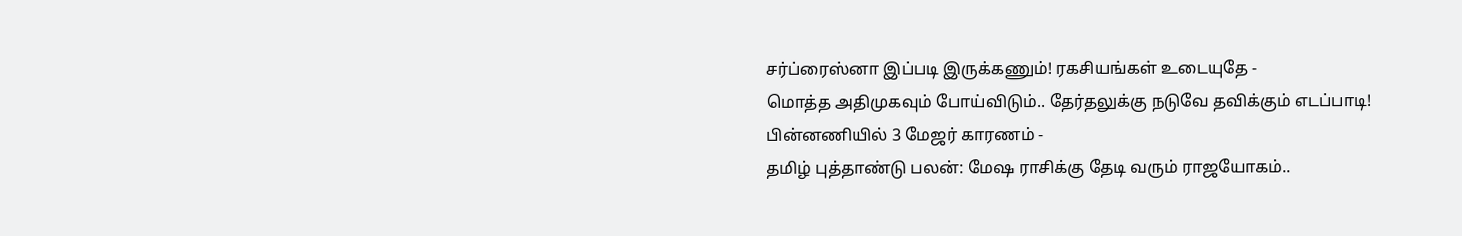சர்ப்ரைஸ்னா இப்படி இருக்கணும்! ரகசியங்கள் உடையுதே -
மொத்த அதிமுகவும் போய்விடும்.. தேர்தலுக்கு நடுவே தவிக்கும் எடப்பாடி! பின்னணியில் 3 மேஜர் காரணம் -
தமிழ் புத்தாண்டு பலன்: மேஷ ராசிக்கு தேடி வரும் ராஜயோகம்..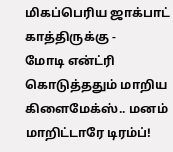மிகப்பெரிய ஜாக்பாட் காத்திருக்கு -
மோடி என்ட்ரி கொடுத்ததும் மாறிய கிளைமேக்ஸ்.. மனம் மாறிட்டாரே டிரம்ப்!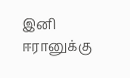இனி ஈரானுக்கு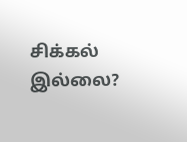சிக்கல் இல்லை?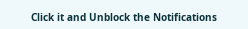Click it and Unblock the Notifications